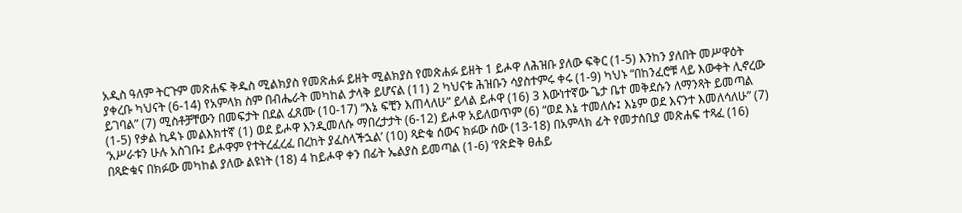አዲስ ዓለም ትርጉም መጽሐፍ ቅዱስ ሚልክያስ የመጽሐፉ ይዘት ሚልክያስ የመጽሐፉ ይዘት 1 ይሖዋ ለሕዝቡ ያለው ፍቅር (1-5) እንከን ያለበት መሥዋዕት ያቀረቡ ካህናት (6-14) የአምላክ ስም በብሔራት መካከል ታላቅ ይሆናል (11) 2 ካህናቱ ሕዝቡን ሳያስተምሩ ቀሩ (1-9) ካህኑ “በከንፈሮቹ ላይ እውቀት ሊኖረው ይገባል” (7) ሚስቶቻቸውን በመፍታት በደል ፈጸሙ (10-17) “እኔ ፍቺን እጠላለሁ” ይላል ይሖዋ (16) 3 እውነተኛው ጌታ ቤተ መቅደሱን ለማንጻት ይመጣል (1-5) የቃል ኪዳኑ መልእክተኛ (1) ወደ ይሖዋ እንዲመለሱ ማበረታታት (6-12) ይሖዋ አይለወጥም (6) “ወደ እኔ ተመለሱ፤ እኔም ወደ እናንተ እመለሳለሁ” (7) ‘አሥራቱን ሁሉ አስገቡ፤ ይሖዋም የተትረፈረፈ በረከት ያፈስላችኋል’ (10) ጻድቁ ሰውና ክፉው ሰው (13-18) በአምላክ ፊት የመታሰቢያ መጽሐፍ ተጻፈ (16) በጻድቁና በክፉው መካከል ያለው ልዩነት (18) 4 ከይሖዋ ቀን በፊት ኤልያስ ይመጣል (1-6) ‘የጽድቅ ፀሐይ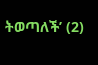ትወጣለች’ (2)